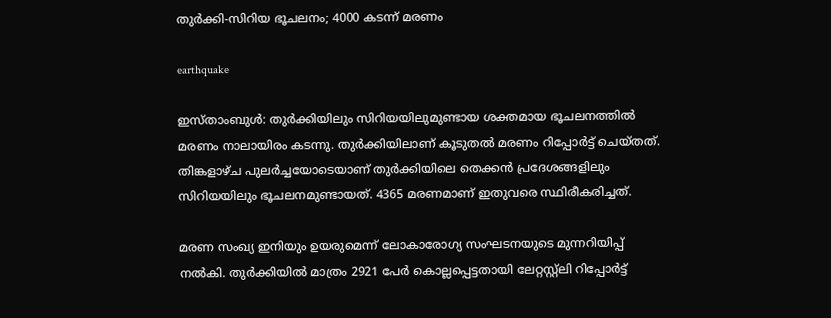തുർക്കി-സിറിയ ഭൂചലനം; 4000 കടന്ന് മരണം

earthquake

ഇസ്താംബുൾ: തുര്‍ക്കിയിലും സിറിയയിലുമുണ്ടായ ശക്തമായ ഭൂചലനത്തിൽ മരണം നാലായിരം കടന്നു. തുർക്കിയിലാണ് കൂടുതൽ മരണം റിപ്പോർട്ട് ചെയ്തത്. തിങ്കളാഴ്ച പുലർച്ചയോടെയാണ് തുർക്കിയിലെ തെക്കൻ പ്രദേശങ്ങളിലും സിറിയയിലും ഭൂചലനമുണ്ടായത്. 4365 മരണമാണ് ഇതുവരെ സ്ഥിരീകരിച്ചത്.

മരണ സംഖ്യ ഇനിയും ഉയരുമെന്ന് ലോകാരോഗ്യ സംഘടനയുടെ മുന്നറിയിപ്പ് നൽകി. തുർക്കിയിൽ മാത്രം 2921 പേർ കൊല്ലപ്പെട്ടതായി ലേറ്റസ്റ്റ്‌ലി റിപ്പോർട്ട്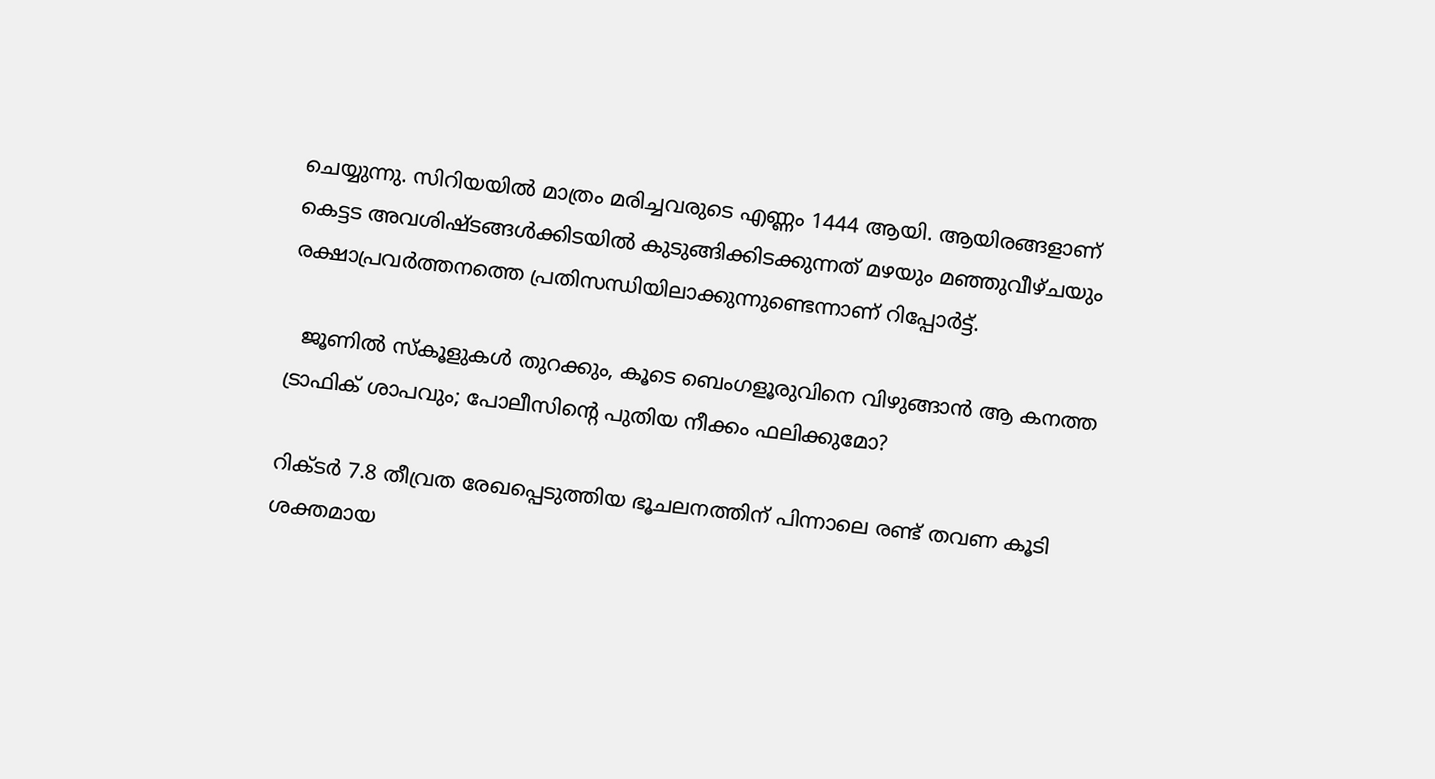ചെയ്യുന്നു. സിറിയയിൽ മാത്രം മരിച്ചവരുടെ എണ്ണം 1444 ആയി. ആയിരങ്ങളാണ് കെട്ടട അവശിഷ്ടങ്ങള്‍ക്കിടയില്‍ കുടുങ്ങിക്കിടക്കുന്നത് മഴയും മഞ്ഞുവീഴ്ചയും രക്ഷാപ്രവര്‍ത്തനത്തെ പ്രതിസന്ധിയിലാക്കുന്നുണ്ടെന്നാണ് റിപ്പോർട്ട്.

  ജൂണിൽ സ്കൂളുകൾ തുറക്കും, കൂടെ ബെംഗളൂരുവിനെ വിഴുങ്ങാൻ ആ കനത്ത ട്രാഫിക് ശാപവും; പോലീസിന്റെ പുതിയ നീക്കം ഫലിക്കുമോ?

റിക്ടർ 7.8 തീവ്രത രേഖപ്പെടുത്തിയ ഭൂചലനത്തിന് പിന്നാലെ രണ്ട് തവണ കൂടി ശക്തമായ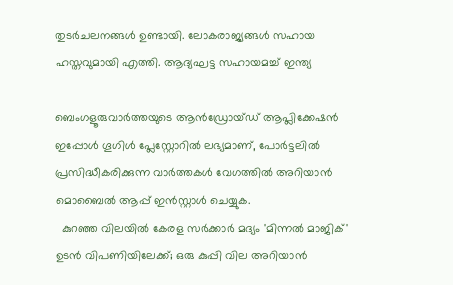തുടർചലനങ്ങൾ ഉണ്ടായി. ലോകരാജ്യങ്ങള്‍ സഹായ ഹസ്തവുമായി എത്തി. ആദ്യഘട്ട സഹായമച്ച് ഇന്ത്യ

ബെംഗളൂരുവാർത്തയുടെ ആൻഡ്രോയ്ഡ് ആപ്ലിക്കേഷൻ ഇപ്പോൾ ഗൂഗിൾ പ്ലേസ്റ്റോറിൽ ലഭ്യമാണ്, പോർട്ടലിൽ പ്രസിദ്ധീകരിക്കുന്ന വാർത്തകൾ വേഗത്തിൽ അറിയാൻ മൊബൈൽ ആപ്പ് ഇൻസ്റ്റാൾ ചെയ്യുക.
  കുറഞ്ഞ വിലയിൽ കേരള സർക്കാർ മദ്യം 'മിന്നൽ മാജിക്' ഉടൻ വിപണിയിലേക്ക്; ഒരു കുപ്പി വില അറിയാൻ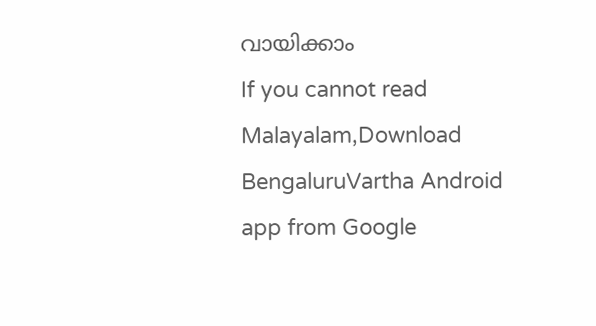വായിക്കാം
If you cannot read Malayalam,Download BengaluruVartha Android app from Google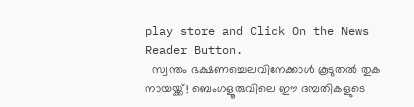play store and Click On the News Reader Button.
  സ്വന്തം ഭക്ഷണച്ചെലവിനേക്കാൾ കൂടുതൽ തുക നായയ്ക്ക്! ബെംഗളൂരുവിലെ ഈ ദമ്പതികളുടെ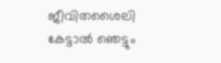ജീവിതശൈലി കേട്ടാൽ ഞെട്ടും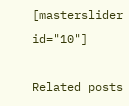[masterslider id="10"]

Related posts